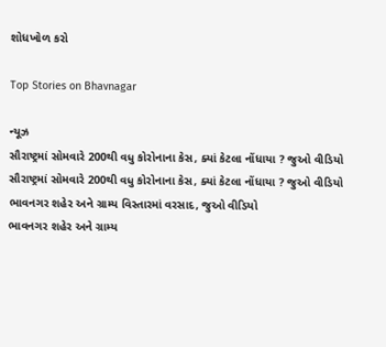શોધખોળ કરો

Top Stories on Bhavnagar

ન્યૂઝ
સૌરાષ્ટ્રમાં સોમવારે 200થી વધુ કોરોનાના કેસ, ક્યાં કેટલા નોંધાયા ? જુઓ વીડિયો
સૌરાષ્ટ્રમાં સોમવારે 200થી વધુ કોરોનાના કેસ, ક્યાં કેટલા નોંધાયા ? જુઓ વીડિયો
ભાવનગર શહેર અને ગ્રામ્ય વિસ્તારમાં વરસાદ, જુઓ વીડિયો
ભાવનગર શહેર અને ગ્રામ્ય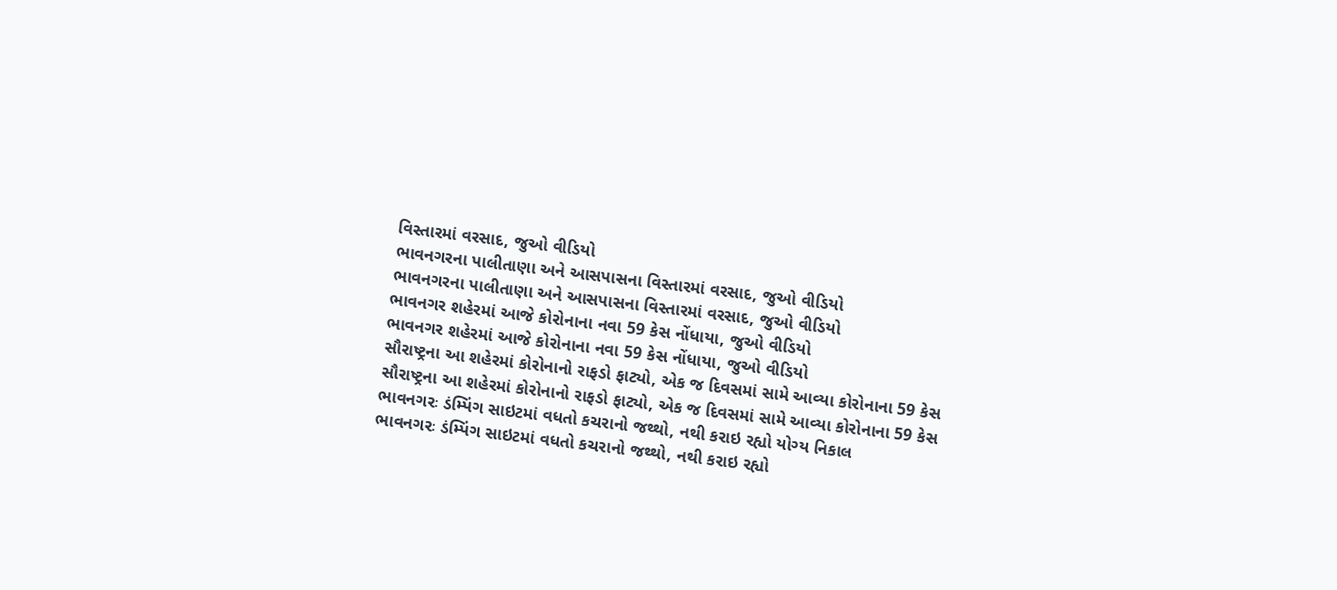વિસ્તારમાં વરસાદ, જુઓ વીડિયો
ભાવનગરના પાલીતાણા અને આસપાસના વિસ્તારમાં વરસાદ, જુઓ વીડિયો
ભાવનગરના પાલીતાણા અને આસપાસના વિસ્તારમાં વરસાદ, જુઓ વીડિયો
ભાવનગર શહેરમાં આજે કોરોનાના નવા 59 કેસ નોંધાયા, જુઓ વીડિયો
ભાવનગર શહેરમાં આજે કોરોનાના નવા 59 કેસ નોંધાયા, જુઓ વીડિયો
સૌરાષ્ટ્રના આ શહેરમાં કોરોનાનો રાફડો ફાટ્યો, એક જ દિવસમાં સામે આવ્યા કોરોનાના 59 કેસ
સૌરાષ્ટ્રના આ શહેરમાં કોરોનાનો રાફડો ફાટ્યો, એક જ દિવસમાં સામે આવ્યા કોરોનાના 59 કેસ
ભાવનગરઃ ડંમ્પિંગ સાઇટમાં વધતો કચરાનો જથ્થો, નથી કરાઇ રહ્યો યોગ્ય નિકાલ
ભાવનગરઃ ડંમ્પિંગ સાઇટમાં વધતો કચરાનો જથ્થો, નથી કરાઇ રહ્યો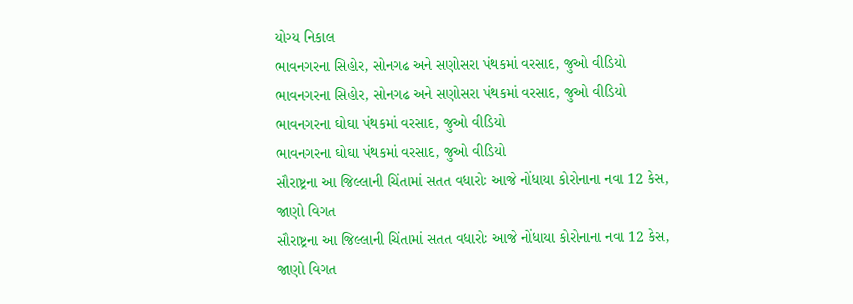યોગ્ય નિકાલ
ભાવનગરના સિહોર, સોનગઢ અને સણોસરા પંથકમાં વરસાદ, જુઓ વીડિયો
ભાવનગરના સિહોર, સોનગઢ અને સણોસરા પંથકમાં વરસાદ, જુઓ વીડિયો
ભાવનગરના ઘોઘા પંથકમાં વરસાદ, જુઓ વીડિયો
ભાવનગરના ઘોઘા પંથકમાં વરસાદ, જુઓ વીડિયો
સૌરાષ્ટ્રના આ જિલ્લાની ચિંતામાં સતત વધારોઃ આજે નોંધાયા કોરોનાના નવા 12 કેસ, જાણો વિગત
સૌરાષ્ટ્રના આ જિલ્લાની ચિંતામાં સતત વધારોઃ આજે નોંધાયા કોરોનાના નવા 12 કેસ, જાણો વિગત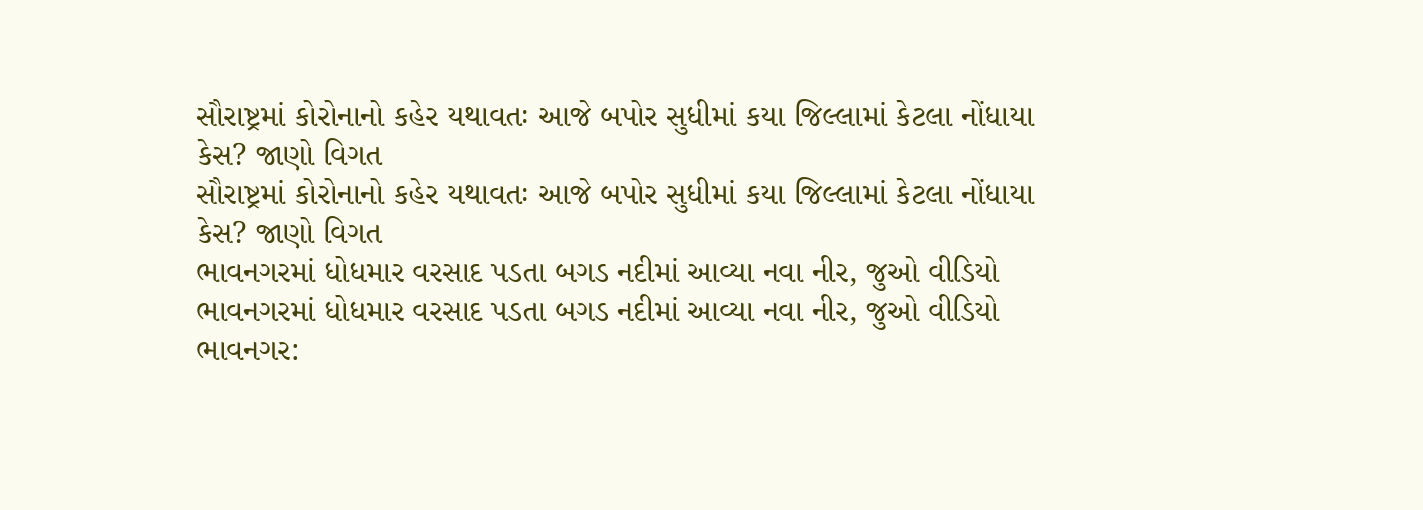સૌરાષ્ટ્રમાં કોરોનાનો કહેર યથાવતઃ આજે બપોર સુધીમાં કયા જિલ્લામાં કેટલા નોંધાયા કેસ? જાણો વિગત
સૌરાષ્ટ્રમાં કોરોનાનો કહેર યથાવતઃ આજે બપોર સુધીમાં કયા જિલ્લામાં કેટલા નોંધાયા કેસ? જાણો વિગત
ભાવનગરમાં ધોધમાર વરસાદ પડતા બગડ નદીમાં આવ્યા નવા નીર, જુઓ વીડિયો
ભાવનગરમાં ધોધમાર વરસાદ પડતા બગડ નદીમાં આવ્યા નવા નીર, જુઓ વીડિયો
ભાવનગર: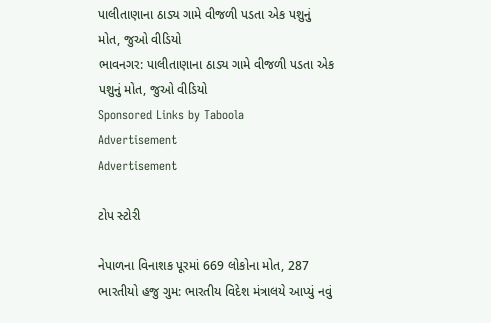પાલીતાણાના ઠાડ્ય ગામે વીજળી પડતા એક પશુનું મોત, જુઓ વીડિયો
ભાવનગર: પાલીતાણાના ઠાડ્ય ગામે વીજળી પડતા એક પશુનું મોત, જુઓ વીડિયો
Sponsored Links by Taboola
Advertisement
Advertisement

ટોપ સ્ટોરી

નેપાળના વિનાશક પૂરમાં 669 લોકોના મોત, 287 ભારતીયો હજુ ગુમ: ભારતીય વિદેશ મંત્રાલયે આપ્યું નવું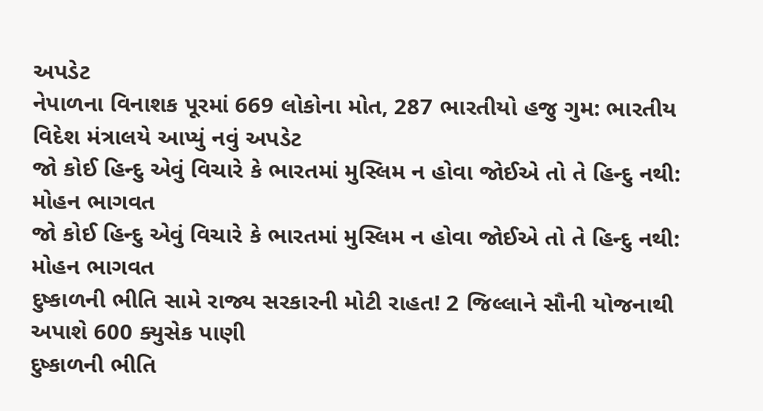અપડેટ
નેપાળના વિનાશક પૂરમાં 669 લોકોના મોત, 287 ભારતીયો હજુ ગુમ: ભારતીય વિદેશ મંત્રાલયે આપ્યું નવું અપડેટ
જો કોઈ હિન્દુ એવું વિચારે કે ભારતમાં મુસ્લિમ ન હોવા જોઈએ તો તે હિન્દુ નથી: મોહન ભાગવત
જો કોઈ હિન્દુ એવું વિચારે કે ભારતમાં મુસ્લિમ ન હોવા જોઈએ તો તે હિન્દુ નથી: મોહન ભાગવત
દુષ્કાળની ભીતિ સામે રાજ્ય સરકારની મોટી રાહત! 2 જિલ્લાને સૌની યોજનાથી અપાશે 600 ક્યુસેક પાણી
દુષ્કાળની ભીતિ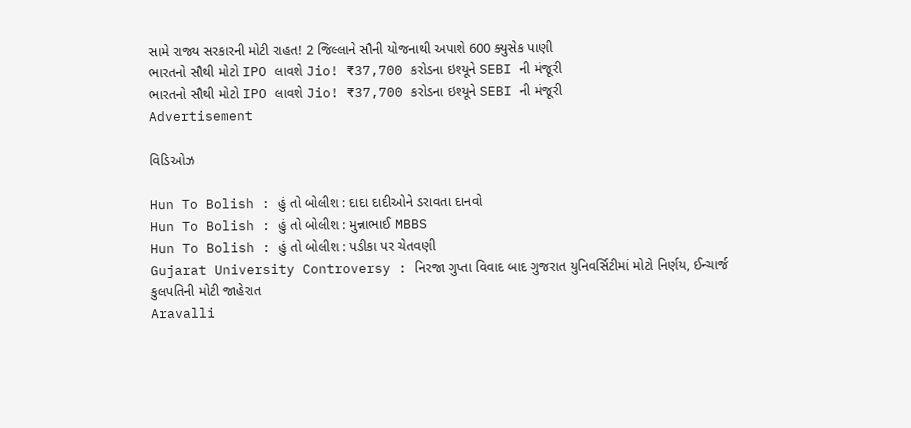સામે રાજ્ય સરકારની મોટી રાહત! 2 જિલ્લાને સૌની યોજનાથી અપાશે 600 ક્યુસેક પાણી
ભારતનો સૌથી મોટો IPO લાવશે Jio! ₹37,700 કરોડના ઇશ્યૂને SEBI ની મંજૂરી
ભારતનો સૌથી મોટો IPO લાવશે Jio! ₹37,700 કરોડના ઇશ્યૂને SEBI ની મંજૂરી
Advertisement

વિડિઓઝ

Hun To Bolish : હું તો બોલીશ : દાદા દાદીઓને ડરાવતા દાનવો
Hun To Bolish : હું તો બોલીશ : મુન્નાભાઈ MBBS
Hun To Bolish : હું તો બોલીશ : પડીકા પર ચેતવણી
Gujarat University Controversy : નિરજા ગુપ્તા વિવાદ બાદ ગુજરાત યુનિવર્સિટીમાં મોટો નિર્ણય, ઈન્ચાર્જ કુલપતિની મોટી જાહેરાત
Aravalli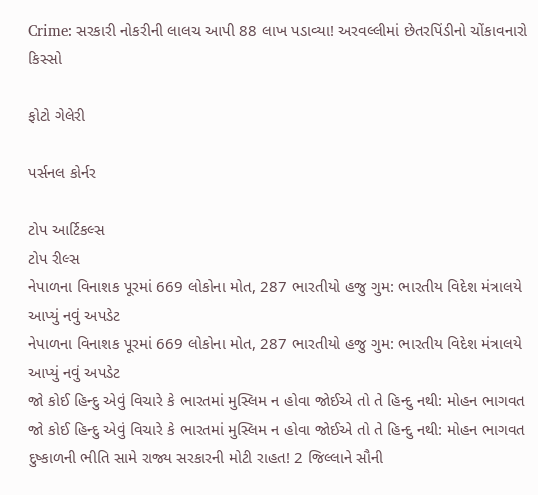Crime: સરકારી નોકરીની લાલચ આપી 88 લાખ પડાવ્યા! અરવલ્લીમાં છેતરપિંડીનો ચોંકાવનારો કિસ્સો

ફોટો ગેલેરી

પર્સનલ કોર્નર

ટોપ આર્ટિકલ્સ
ટોપ રીલ્સ
નેપાળના વિનાશક પૂરમાં 669 લોકોના મોત, 287 ભારતીયો હજુ ગુમ: ભારતીય વિદેશ મંત્રાલયે આપ્યું નવું અપડેટ
નેપાળના વિનાશક પૂરમાં 669 લોકોના મોત, 287 ભારતીયો હજુ ગુમ: ભારતીય વિદેશ મંત્રાલયે આપ્યું નવું અપડેટ
જો કોઈ હિન્દુ એવું વિચારે કે ભારતમાં મુસ્લિમ ન હોવા જોઈએ તો તે હિન્દુ નથી: મોહન ભાગવત
જો કોઈ હિન્દુ એવું વિચારે કે ભારતમાં મુસ્લિમ ન હોવા જોઈએ તો તે હિન્દુ નથી: મોહન ભાગવત
દુષ્કાળની ભીતિ સામે રાજ્ય સરકારની મોટી રાહત! 2 જિલ્લાને સૌની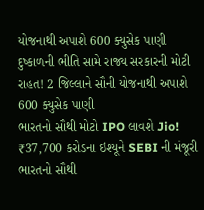યોજનાથી અપાશે 600 ક્યુસેક પાણી
દુષ્કાળની ભીતિ સામે રાજ્ય સરકારની મોટી રાહત! 2 જિલ્લાને સૌની યોજનાથી અપાશે 600 ક્યુસેક પાણી
ભારતનો સૌથી મોટો IPO લાવશે Jio! ₹37,700 કરોડના ઇશ્યૂને SEBI ની મંજૂરી
ભારતનો સૌથી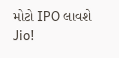મોટો IPO લાવશે Jio!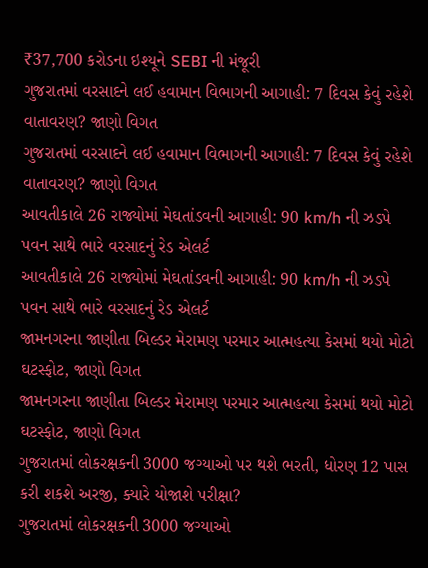₹37,700 કરોડના ઇશ્યૂને SEBI ની મંજૂરી
ગુજરાતમાં વરસાદને લઈ હવામાન વિભાગની આગાહી: 7 દિવસ કેવું રહેશે વાતાવરણ? જાણો વિગત
ગુજરાતમાં વરસાદને લઈ હવામાન વિભાગની આગાહી: 7 દિવસ કેવું રહેશે વાતાવરણ? જાણો વિગત
આવતીકાલે 26 રાજ્યોમાં મેઘતાંડવની આગાહી: 90 km/h ની ઝડપે પવન સાથે ભારે વરસાદનું રેડ એલર્ટ
આવતીકાલે 26 રાજ્યોમાં મેઘતાંડવની આગાહી: 90 km/h ની ઝડપે પવન સાથે ભારે વરસાદનું રેડ એલર્ટ
જામનગરના જાણીતા બિલ્ડર મેરામણ પરમાર આત્મહત્યા કેસમાં થયો મોટો ઘટસ્ફોટ, જાણો વિગત
જામનગરના જાણીતા બિલ્ડર મેરામણ પરમાર આત્મહત્યા કેસમાં થયો મોટો ઘટસ્ફોટ, જાણો વિગત
ગુજરાતમાં લોકરક્ષકની 3000 જગ્યાઓ પર થશે ભરતી, ધોરણ 12 પાસ કરી શકશે અરજી, ક્યારે યોજાશે પરીક્ષા?
ગુજરાતમાં લોકરક્ષકની 3000 જગ્યાઓ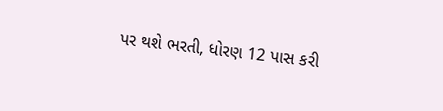પર થશે ભરતી, ધોરણ 12 પાસ કરી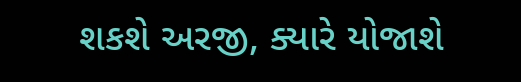શકશે અરજી, ક્યારે યોજાશે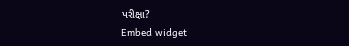પરીક્ષા?
Embed widget